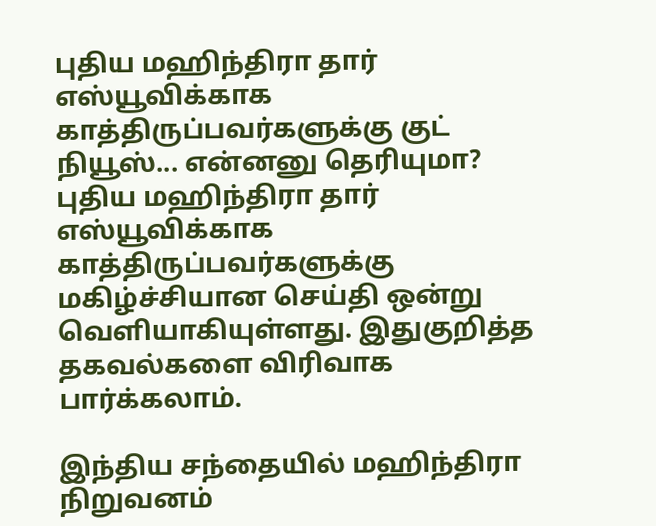புதிய மஹிந்திரா தார் எஸ்யூவிக்காக காத்திருப்பவர்களுக்கு குட் நியூஸ்... என்னனு தெரியுமா?
புதிய மஹிந்திரா தார் எஸ்யூவிக்காக காத்திருப்பவர்களுக்கு மகிழ்ச்சியான செய்தி ஒன்று வெளியாகியுள்ளது. இதுகுறித்த தகவல்களை விரிவாக பார்க்கலாம்.

இந்திய சந்தையில் மஹிந்திரா நிறுவனம்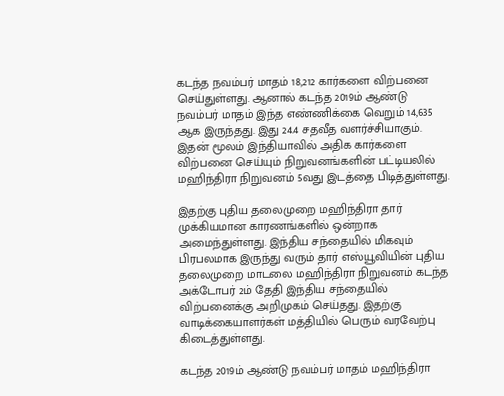கடந்த நவம்பர் மாதம் 18,212 கார்களை விற்பனை செய்துள்ளது. ஆனால் கடந்த 2019ம் ஆண்டு நவம்பர் மாதம் இந்த எண்ணிக்கை வெறும் 14,635 ஆக இருந்தது. இது 24.4 சதவீத வளர்ச்சியாகும். இதன் மூலம் இந்தியாவில் அதிக கார்களை விற்பனை செய்யும் நிறுவனங்களின் பட்டியலில் மஹிந்திரா நிறுவனம் 5வது இடத்தை பிடித்துள்ளது.

இதற்கு புதிய தலைமுறை மஹிந்திரா தார் முக்கியமான காரணங்களில் ஒன்றாக அமைந்துள்ளது. இந்திய சந்தையில் மிகவும் பிரபலமாக இருந்து வரும் தார் எஸ்யூவியின் புதிய தலைமுறை மாடலை மஹிந்திரா நிறுவனம் கடந்த அக்டோபர் 2ம் தேதி இந்திய சந்தையில் விற்பனைக்கு அறிமுகம் செய்தது. இதற்கு வாடிக்கையாளர்கள் மத்தியில் பெரும் வரவேற்பு கிடைத்துள்ளது.

கடந்த 2019ம் ஆண்டு நவம்பர் மாதம் மஹிந்திரா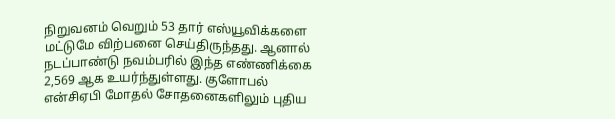நிறுவனம் வெறும் 53 தார் எஸ்யூவிக்களை மட்டுமே விற்பனை செய்திருந்தது. ஆனால் நடப்பாண்டு நவம்பரில் இந்த எண்ணிக்கை 2,569 ஆக உயர்ந்துள்ளது. குளோபல் என்சிஏபி மோதல் சோதனைகளிலும் புதிய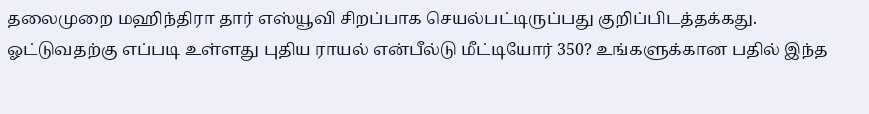தலைமுறை மஹிந்திரா தார் எஸ்யூவி சிறப்பாக செயல்பட்டிருப்பது குறிப்பிடத்தக்கது.
ஓட்டுவதற்கு எப்படி உள்ளது புதிய ராயல் என்பீல்டு மீட்டியோர் 350? உங்களுக்கான பதில் இந்த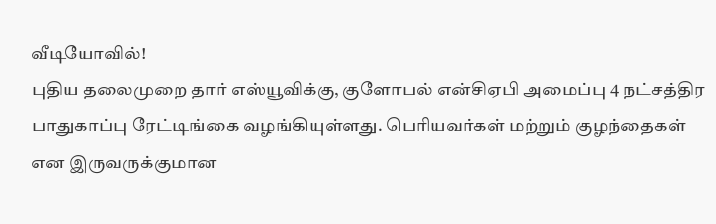வீடியோவில்!
புதிய தலைமுறை தார் எஸ்யூவிக்கு, குளோபல் என்சிஏபி அமைப்பு 4 நட்சத்திர பாதுகாப்பு ரேட்டிங்கை வழங்கியுள்ளது. பெரியவர்கள் மற்றும் குழந்தைகள் என இருவருக்குமான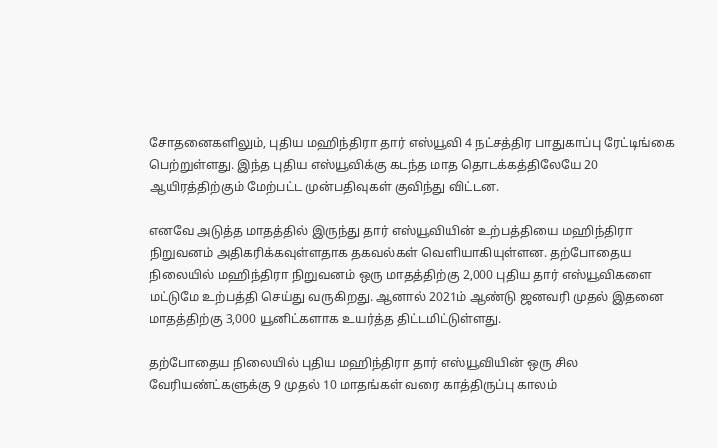சோதனைகளிலும், புதிய மஹிந்திரா தார் எஸ்யூவி 4 நட்சத்திர பாதுகாப்பு ரேட்டிங்கை பெற்றுள்ளது. இந்த புதிய எஸ்யூவிக்கு கடந்த மாத தொடக்கத்திலேயே 20 ஆயிரத்திற்கும் மேற்பட்ட முன்பதிவுகள் குவிந்து விட்டன.

எனவே அடுத்த மாதத்தில் இருந்து தார் எஸ்யூவியின் உற்பத்தியை மஹிந்திரா நிறுவனம் அதிகரிக்கவுள்ளதாக தகவல்கள் வெளியாகியுள்ளன. தற்போதைய நிலையில் மஹிந்திரா நிறுவனம் ஒரு மாதத்திற்கு 2,000 புதிய தார் எஸ்யூவிகளை மட்டுமே உற்பத்தி செய்து வருகிறது. ஆனால் 2021ம் ஆண்டு ஜனவரி முதல் இதனை மாதத்திற்கு 3,000 யூனிட்களாக உயர்த்த திட்டமிட்டுள்ளது.

தற்போதைய நிலையில் புதிய மஹிந்திரா தார் எஸ்யூவியின் ஒரு சில வேரியண்ட்களுக்கு 9 முதல் 10 மாதங்கள் வரை காத்திருப்பு காலம்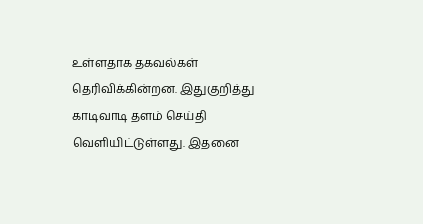உள்ளதாக தகவல்கள் தெரிவிக்கின்றன. இதுகுறித்து காடிவாடி தளம் செய்தி வெளியிட்டுள்ளது. இதனை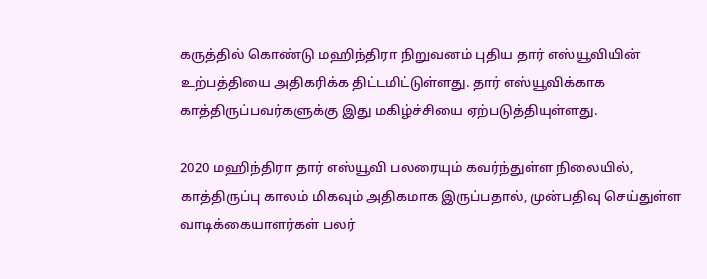கருத்தில் கொண்டு மஹிந்திரா நிறுவனம் புதிய தார் எஸ்யூவியின் உற்பத்தியை அதிகரிக்க திட்டமிட்டுள்ளது. தார் எஸ்யூவிக்காக காத்திருப்பவர்களுக்கு இது மகிழ்ச்சியை ஏற்படுத்தியுள்ளது.

2020 மஹிந்திரா தார் எஸ்யூவி பலரையும் கவர்ந்துள்ள நிலையில், காத்திருப்பு காலம் மிகவும் அதிகமாக இருப்பதால், முன்பதிவு செய்துள்ள வாடிக்கையாளர்கள் பலர்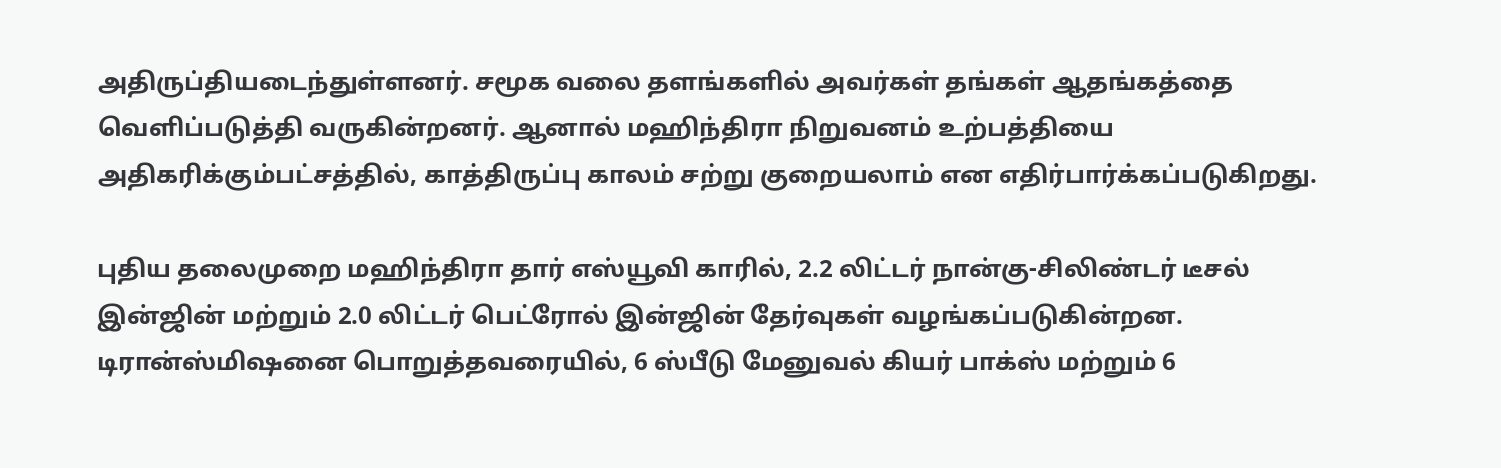அதிருப்தியடைந்துள்ளனர். சமூக வலை தளங்களில் அவர்கள் தங்கள் ஆதங்கத்தை வெளிப்படுத்தி வருகின்றனர். ஆனால் மஹிந்திரா நிறுவனம் உற்பத்தியை அதிகரிக்கும்பட்சத்தில், காத்திருப்பு காலம் சற்று குறையலாம் என எதிர்பார்க்கப்படுகிறது.

புதிய தலைமுறை மஹிந்திரா தார் எஸ்யூவி காரில், 2.2 லிட்டர் நான்கு-சிலிண்டர் டீசல் இன்ஜின் மற்றும் 2.0 லிட்டர் பெட்ரோல் இன்ஜின் தேர்வுகள் வழங்கப்படுகின்றன. டிரான்ஸ்மிஷனை பொறுத்தவரையில், 6 ஸ்பீடு மேனுவல் கியர் பாக்ஸ் மற்றும் 6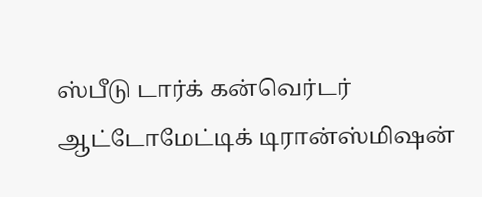ஸ்பீடு டார்க் கன்வெர்டர் ஆட்டோமேட்டிக் டிரான்ஸ்மிஷன்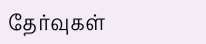தேர்வுகள்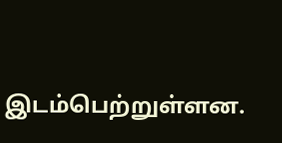இடம்பெற்றுள்ளன.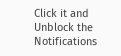Click it and Unblock the Notifications